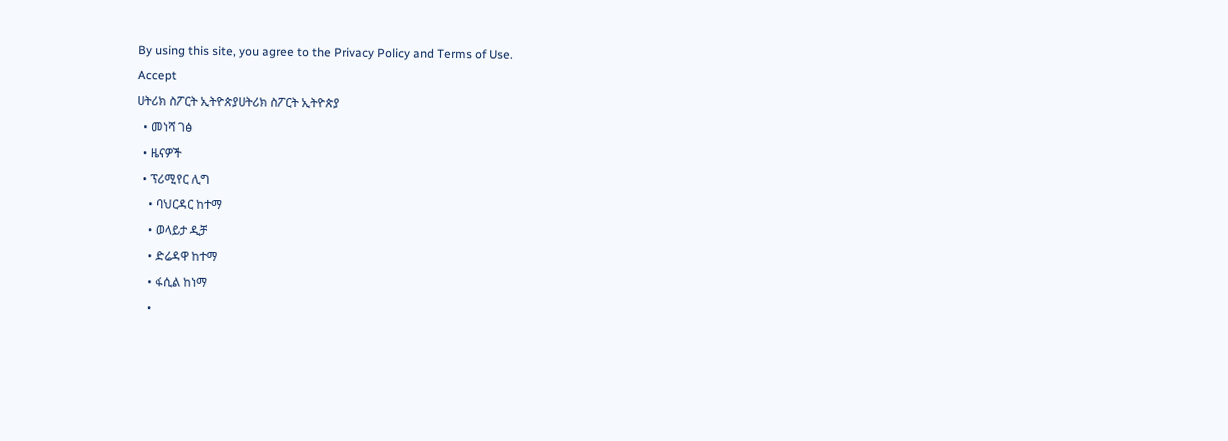By using this site, you agree to the Privacy Policy and Terms of Use.
Accept
ሀትሪክ ስፖርት ኢትዮጵያሀትሪክ ስፖርት ኢትዮጵያ
  • መነሻ ገፅ
  • ዜናዎች
  • ፕሪሚየር ሊግ
    • ባህርዳር ከተማ
    • ወላይታ ዲቻ
    • ድሬዳዋ ከተማ
    • ፋሲል ከነማ
    •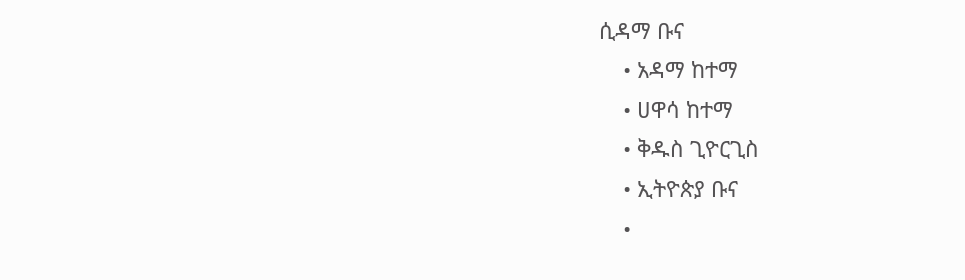ሲዳማ ቡና
    • አዳማ ከተማ
    • ሀዋሳ ከተማ
    • ቅዱስ ጊዮርጊስ
    • ኢትዮጵያ ቡና
    •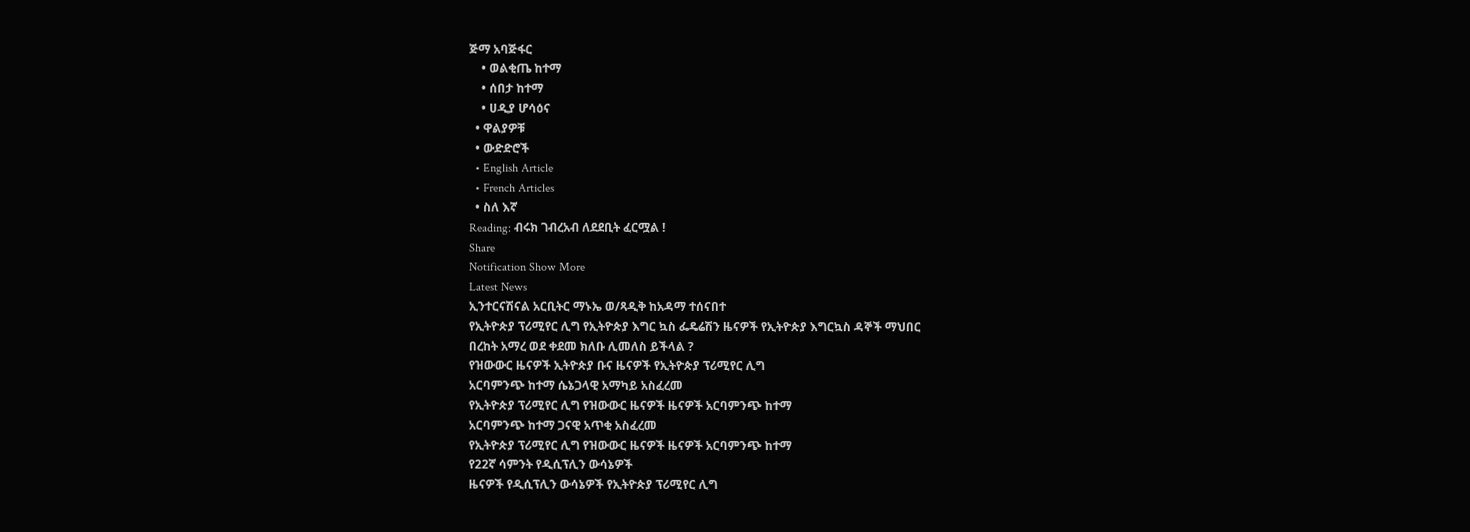ጅማ አባጅፋር
    • ወልቂጤ ከተማ
    • ሰበታ ከተማ
    • ሀዲያ ሆሳዕና
  • ዋልያዎቹ
  • ውድድሮች
  • English Article
  • French Articles
  • ስለ እኛ
Reading: ብሩክ ገብረአብ ለደደቢት ፈርሟል !
Share
Notification Show More
Latest News
ኢንተርናሽናል አርቢትር ማኑኤ ወ/ጻዲቅ ከአዳማ ተሰናበተ
የኢትዮጵያ ፕሪሚየር ሊግ የኢትዮጵያ እግር ኳስ ፌዴሬሽን ዜናዎች የኢትዮጵያ እግርኳስ ዳኞች ማህበር
በረከት አማረ ወደ ቀደመ ክለቡ ሊመለስ ይችላል ?
የዝውውር ዜናዎች ኢትዮጵያ ቡና ዜናዎች የኢትዮጵያ ፕሪሚየር ሊግ
አርባምንጭ ከተማ ሴኔጋላዊ አማካይ አስፈረመ
የኢትዮጵያ ፕሪሚየር ሊግ የዝውውር ዜናዎች ዜናዎች አርባምንጭ ከተማ
አርባምንጭ ከተማ ጋናዊ አጥቂ አስፈረመ
የኢትዮጵያ ፕሪሚየር ሊግ የዝውውር ዜናዎች ዜናዎች አርባምንጭ ከተማ
የ22ኛ ሳምንት የዲሲፕሊን ውሳኔዎች
ዜናዎች የዲሲፕሊን ውሳኔዎች የኢትዮጵያ ፕሪሚየር ሊግ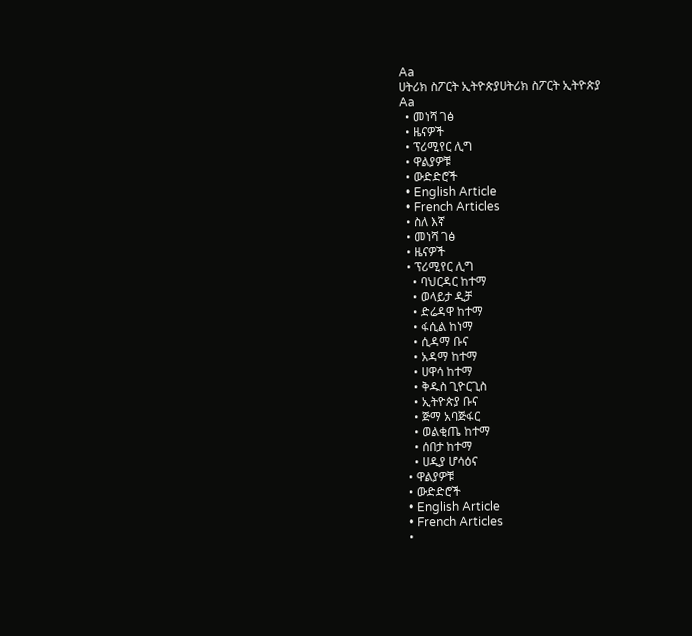Aa
ሀትሪክ ስፖርት ኢትዮጵያሀትሪክ ስፖርት ኢትዮጵያ
Aa
  • መነሻ ገፅ
  • ዜናዎች
  • ፕሪሚየር ሊግ
  • ዋልያዎቹ
  • ውድድሮች
  • English Article
  • French Articles
  • ስለ እኛ
  • መነሻ ገፅ
  • ዜናዎች
  • ፕሪሚየር ሊግ
    • ባህርዳር ከተማ
    • ወላይታ ዲቻ
    • ድሬዳዋ ከተማ
    • ፋሲል ከነማ
    • ሲዳማ ቡና
    • አዳማ ከተማ
    • ሀዋሳ ከተማ
    • ቅዱስ ጊዮርጊስ
    • ኢትዮጵያ ቡና
    • ጅማ አባጅፋር
    • ወልቂጤ ከተማ
    • ሰበታ ከተማ
    • ሀዲያ ሆሳዕና
  • ዋልያዎቹ
  • ውድድሮች
  • English Article
  • French Articles
  •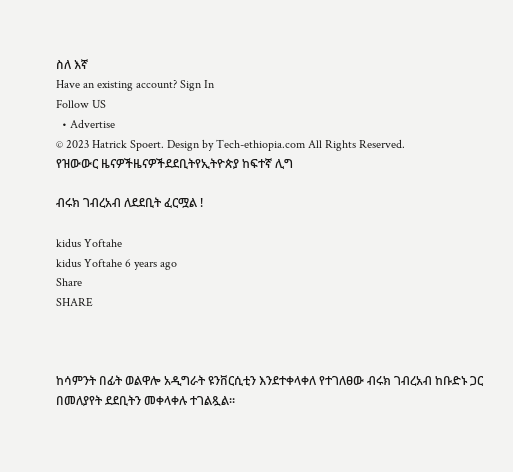ስለ እኛ
Have an existing account? Sign In
Follow US
  • Advertise
© 2023 Hatrick Spoert. Design by Tech-ethiopia.com All Rights Reserved.
የዝውውር ዜናዎችዜናዎችደደቢትየኢትዮጵያ ከፍተኛ ሊግ

ብሩክ ገብረአብ ለደደቢት ፈርሟል !

kidus Yoftahe
kidus Yoftahe 6 years ago
Share
SHARE



ከሳምንት በፊት ወልዋሎ አዲግራት ዩንቨርሲቲን እንደተቀላቀለ የተገለፀው ብሩክ ገብረአብ ከቡድኑ ጋር በመለያየት ደደቢትን መቀላቀሉ ተገልጿል።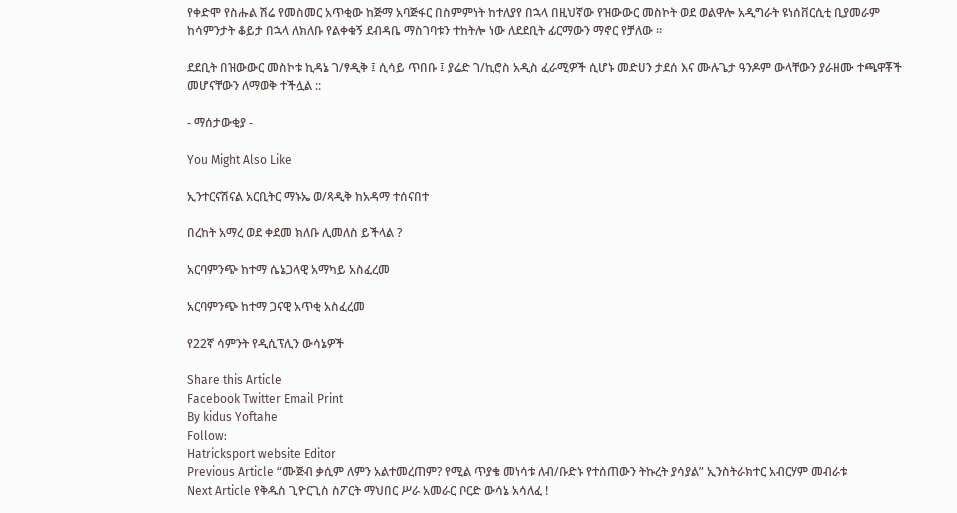የቀድሞ የስሑል ሽሬ የመስመር አጥቂው ከጅማ አባጅፋር በስምምነት ከተለያየ በኋላ በዚህኛው የዝውውር መስኮት ወደ ወልዋሎ አዲግራት ዩነሰቨርሲቲ ቢያመራም ከሳምንታት ቆይታ በኋላ ለክለቡ የልቀቁኝ ደብዳቤ ማስገባቱን ተከትሎ ነው ለደደቢት ፊርማውን ማኖር የቻለው ።

ደደቢት በዝውውር መስኮቱ ኪዳኔ ገ/ፃዲቅ ፤ ሲሳይ ጥበቡ ፤ ያሬድ ገ/ኪሮስ አዲስ ፈራሚዎች ሲሆኑ መድሀን ታደሰ እና ሙሉጌታ ዓንዶም ውላቸውን ያራዘሙ ተጫዋቾች መሆናቸውን ለማወቅ ተችሏል ::

- ማሰታውቂያ -

You Might Also Like

ኢንተርናሽናል አርቢትር ማኑኤ ወ/ጻዲቅ ከአዳማ ተሰናበተ

በረከት አማረ ወደ ቀደመ ክለቡ ሊመለስ ይችላል ?

አርባምንጭ ከተማ ሴኔጋላዊ አማካይ አስፈረመ

አርባምንጭ ከተማ ጋናዊ አጥቂ አስፈረመ

የ22ኛ ሳምንት የዲሲፕሊን ውሳኔዎች

Share this Article
Facebook Twitter Email Print
By kidus Yoftahe
Follow:
Hatricksport website Editor
Previous Article “ሙጅብ ቃሲም ለምን አልተመረጠም? የሚል ጥያቄ መነሳቱ ለብ/ቡድኑ የተሰጠውን ትኩረት ያሳያል” ኢንስትራክተር አብርሃም መብራቱ
Next Article የቅዱስ ጊዮርጊስ ስፖርት ማህበር ሥራ አመራር ቦርድ ውሳኔ አሳለፈ !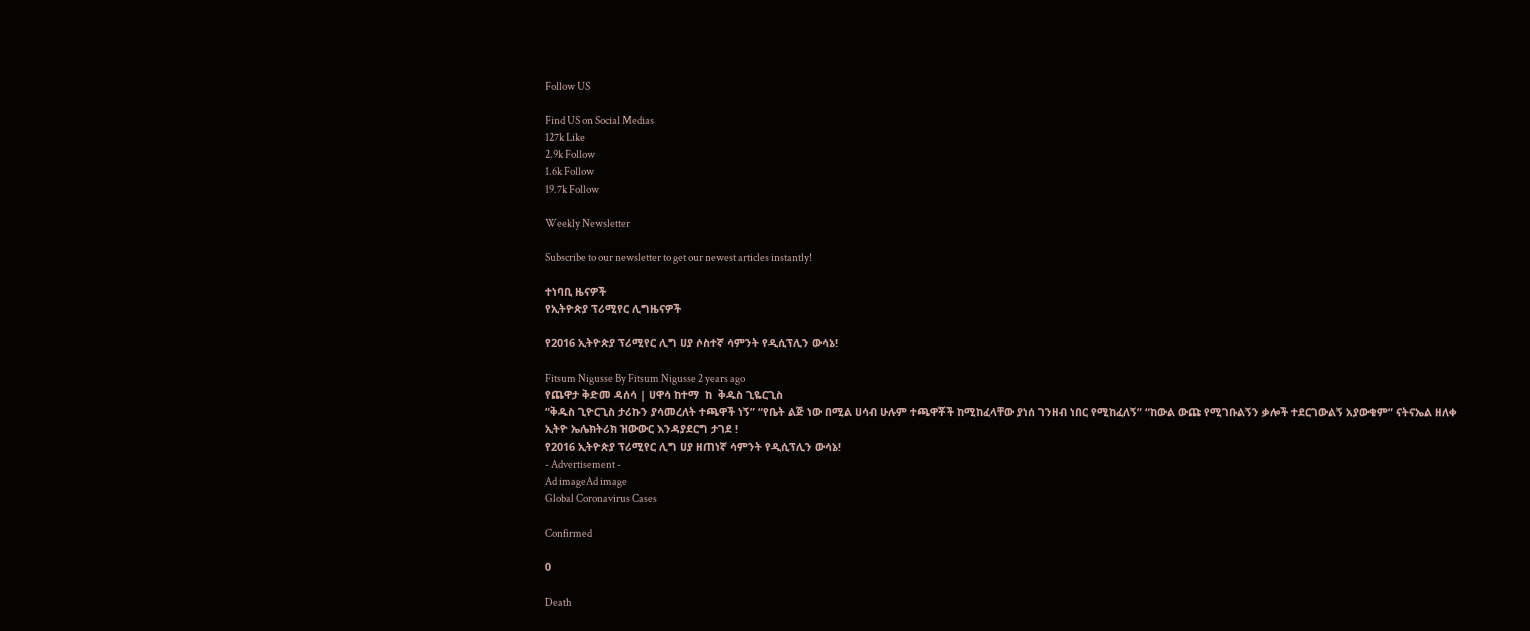Follow US

Find US on Social Medias
127k Like
2.9k Follow
1.6k Follow
19.7k Follow

Weekly Newsletter

Subscribe to our newsletter to get our newest articles instantly!

ተነባቢ ዜናዎች
የኢትዮጵያ ፕሪሚየር ሊግዜናዎች

የ2016 ኢትዮጵያ ፕሪሚየር ሊግ ሀያ ሶስተኛ ሳምንት የዲሲፕሊን ውሳኔ!

Fitsum Nigusse By Fitsum Nigusse 2 years ago
የጨዋታ ቅድመ ዳሰሳ | ሀዋሳ ከተማ  ከ  ቅዱስ ጊዬርጊስ
“ቅዱስ ጊዮርጊስ ታሪኩን ያሳመረለት ተጫዋች ነኝ” “የቤት ልጅ ነው በሚል ሀሳብ ሁሉም ተጫዋቾች ከሚከፈላቸው ያነሰ ገንዘብ ነበር የሚከፈለኝ” “ከውል ውጩ የሚገቡልኝን ቃሎች ተደርገውልኝ አያውቁም” ናትናኤል ዘለቀ
ኢትዮ ኤሌክትሪክ ዝውውር እንዳያደርግ ታገደ !
የ2016 ኢትዮጵያ ፕሪሚየር ሊግ ሀያ ዘጠነኛ ሳምንት የዲሲፕሊን ውሳኔ!
- Advertisement -
Ad imageAd image
Global Coronavirus Cases

Confirmed

0

Death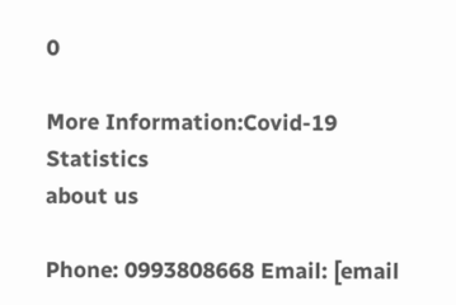0

More Information:Covid-19 Statistics
about us

Phone: 0993808668 Email: [email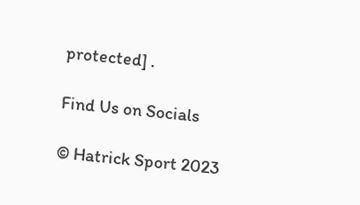protected] .

Find Us on Socials

© Hatrick Sport 2023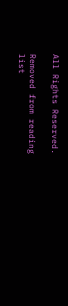All Rights Reserved.

Removed from reading list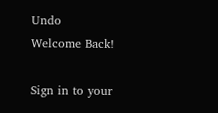Undo
Welcome Back!

Sign in to your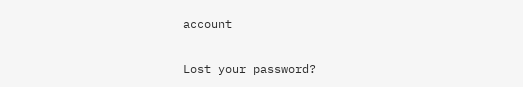account

Lost your password?